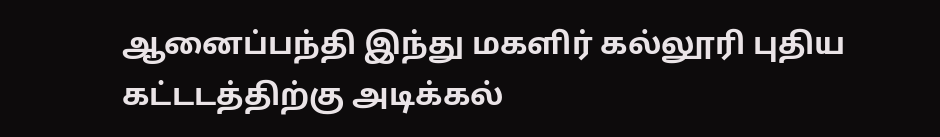ஆனைப்பந்தி இந்து மகளிர் கல்லூரி புதிய கட்டடத்திற்கு அடிக்கல்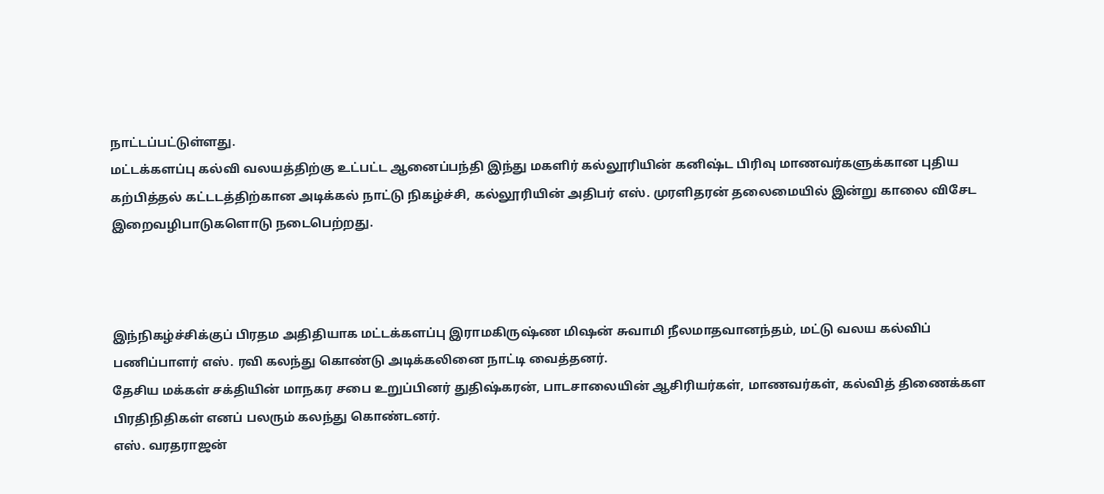நாட்டப்பட்டுள்ளது.
மட்டக்களப்பு கல்வி வலயத்திற்கு உட்பட்ட ஆனைப்பந்தி இந்து மகளிர் கல்லூரியின் கனிஷ்ட பிரிவு மாணவர்களுக்கான புதிய கற்பித்தல் கட்டடத்திற்கான அடிக்கல் நாட்டு நிகழ்ச்சி, கல்லூரியின் அதிபர் எஸ். முரளிதரன் தலைமையில் இன்று காலை விசேட இறைவழிபாடுகளொடு நடைபெற்றது.



இந்நிகழ்ச்சிக்குப் பிரதம அதிதியாக மட்டக்களப்பு இராமகிருஷ்ண மிஷன் சுவாமி நீலமாதவானந்தம், மட்டு வலய கல்விப் பணிப்பாளர் எஸ். ரவி கலந்து கொண்டு அடிக்கலினை நாட்டி வைத்தனர்.
தேசிய மக்கள் சக்தியின் மாநகர சபை உறுப்பினர் துதிஷ்கரன், பாடசாலையின் ஆசிரியர்கள், மாணவர்கள், கல்வித் திணைக்கள பிரதிநிதிகள் எனப் பலரும் கலந்து கொண்டனர்.
எஸ். வரதராஜன்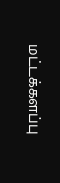மட்டக்களப்பு